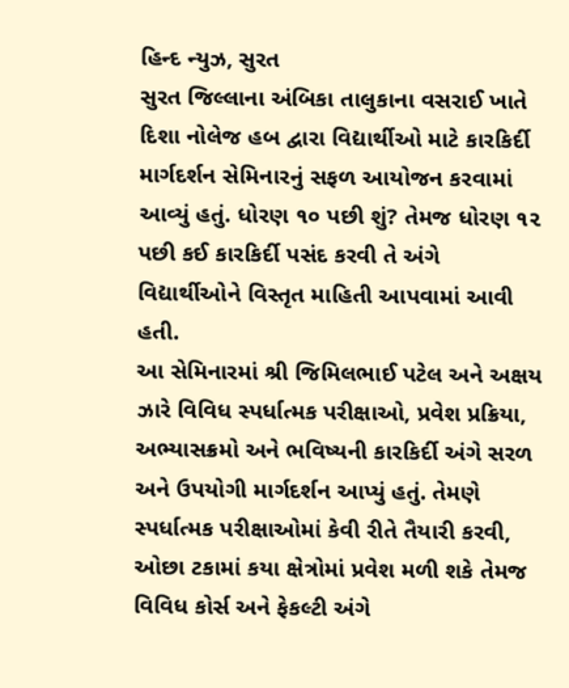હિન્દ ન્યુઝ, સુરત
સુરત જિલ્લાના અંબિકા તાલુકાના વસરાઈ ખાતે દિશા નોલેજ હબ દ્વારા વિદ્યાર્થીઓ માટે કારકિર્દી માર્ગદર્શન સેમિનારનું સફળ આયોજન કરવામાં આવ્યું હતું. ધોરણ ૧૦ પછી શું? તેમજ ધોરણ ૧૨ પછી કઈ કારકિર્દી પસંદ કરવી તે અંગે વિદ્યાર્થીઓને વિસ્તૃત માહિતી આપવામાં આવી હતી.
આ સેમિનારમાં શ્રી જિમિલભાઈ પટેલ અને અક્ષય ઝારે વિવિધ સ્પર્ધાત્મક પરીક્ષાઓ, પ્રવેશ પ્રક્રિયા, અભ્યાસક્રમો અને ભવિષ્યની કારકિર્દી અંગે સરળ અને ઉપયોગી માર્ગદર્શન આપ્યું હતું. તેમણે સ્પર્ધાત્મક પરીક્ષાઓમાં કેવી રીતે તૈયારી કરવી, ઓછા ટકામાં કયા ક્ષેત્રોમાં પ્રવેશ મળી શકે તેમજ વિવિધ કોર્સ અને ફેકલ્ટી અંગે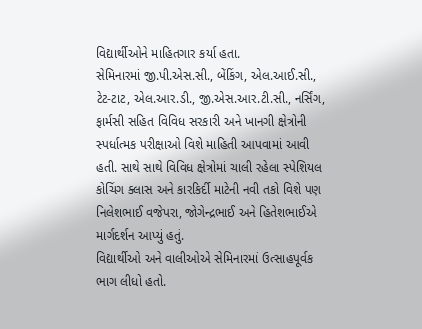વિદ્યાર્થીઓને માહિતગાર કર્યા હતા.
સેમિનારમાં જી.પી.એસ.સી., બેંકિંગ, એલ.આઈ.સી., ટેટ-ટાટ, એલ.આર.ડી., જી.એસ.આર.ટી.સી., નર્સિંગ, ફાર્મસી સહિત વિવિધ સરકારી અને ખાનગી ક્ષેત્રોની સ્પર્ધાત્મક પરીક્ષાઓ વિશે માહિતી આપવામાં આવી હતી. સાથે સાથે વિવિધ ક્ષેત્રોમાં ચાલી રહેલા સ્પેશિયલ કોચિંગ ક્લાસ અને કારકિર્દી માટેની નવી તકો વિશે પણ નિલેશભાઈ વજેપરા, જોગેન્દ્રભાઈ અને હિતેશભાઈએ માર્ગદર્શન આપ્યું હતું.
વિદ્યાર્થીઓ અને વાલીઓએ સેમિનારમાં ઉત્સાહપૂર્વક ભાગ લીધો હતો.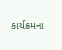કાર્યક્રમના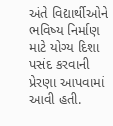અંતે વિદ્યાર્થીઓને ભવિષ્ય નિર્માણ માટે યોગ્ય દિશા પસંદ કરવાની પ્રેરણા આપવામાં આવી હતી.